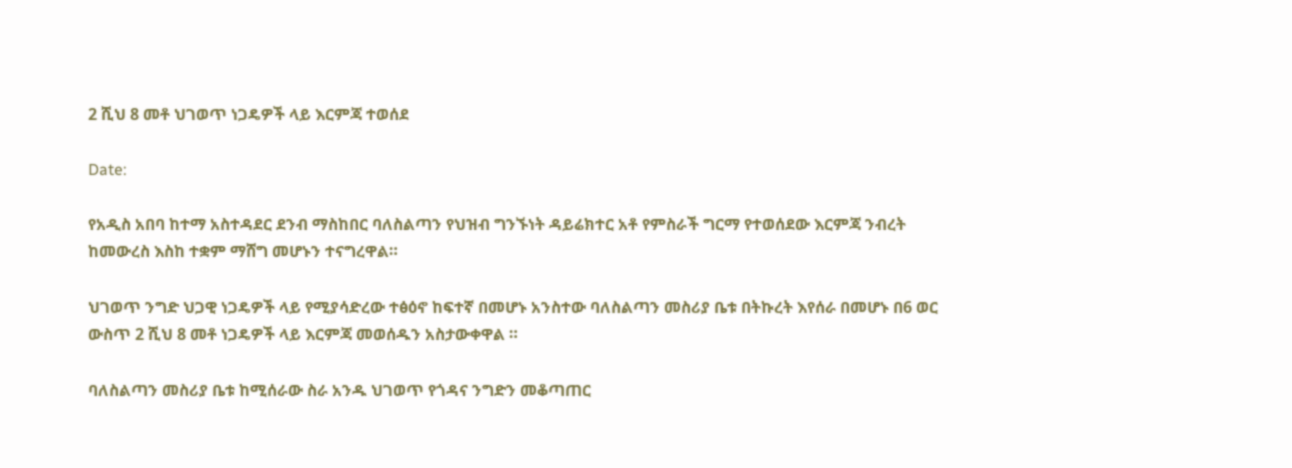2 ሺህ 8 መቶ ህገወጥ ነጋዴዎች ላይ እርምጃ ተወሰደ

Date:

የአዲስ አበባ ከተማ አስተዳደር ደንብ ማስከበር ባለስልጣን የህዝብ ግንኙነት ዳይሬክተር አቶ የምስራች ግርማ የተወሰደው እርምጃ ንብረት ከመውረስ እስከ ተቋም ማሸግ መሆኑን ተናግረዋል።

ህገወጥ ንግድ ህጋዊ ነጋዴዎች ላይ የሚያሳድረው ተፅዕኖ ከፍተኛ በመሆኑ አንስተው ባለስልጣን መስሪያ ቤቱ በትኩረት እየሰራ በመሆኑ በ6 ወር ውስጥ 2 ሺህ 8 መቶ ነጋዴዎች ላይ እርምጃ መወሰዱን አስታውቀዋል ።

ባለስልጣን መስሪያ ቤቱ ከሚሰራው ስራ አንዱ ህገወጥ የጎዳና ንግድን መቆጣጠር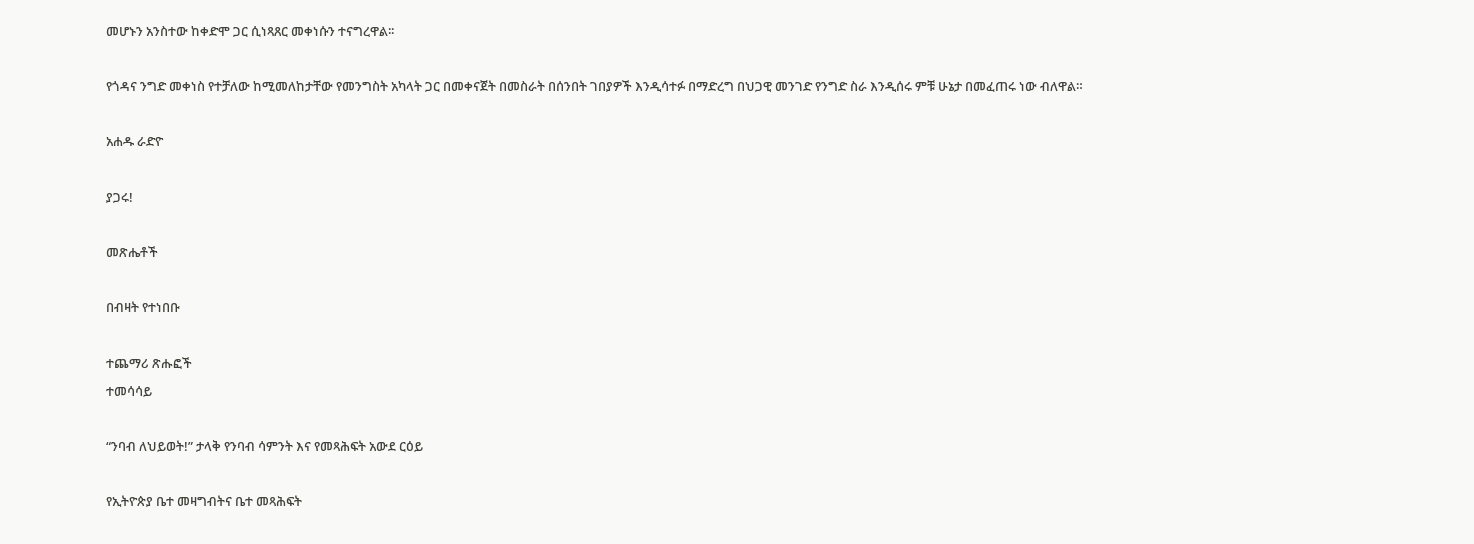መሆኑን አንስተው ከቀድሞ ጋር ሲነጻጸር መቀነሱን ተናግረዋል፡፡

የጎዳና ንግድ መቀነስ የተቻለው ከሚመለከታቸው የመንግስት አካላት ጋር በመቀናጀት በመስራት በሰንበት ገበያዎች እንዲሳተፉ በማድረግ በህጋዊ መንገድ የንግድ ስራ እንዲሰሩ ምቹ ሁኔታ በመፈጠሩ ነው ብለዋል።

አሐዱ ራድዮ

ያጋሩ!

መጽሔቶች

በብዛት የተነበቡ

ተጨማሪ ጽሑፎች
ተመሳሳይ

“ንባብ ለህይወት!” ታላቅ የንባብ ሳምንት እና የመጻሕፍት አውደ ርዕይ

የኢትዮጵያ ቤተ መዛግብትና ቤተ መጻሕፍት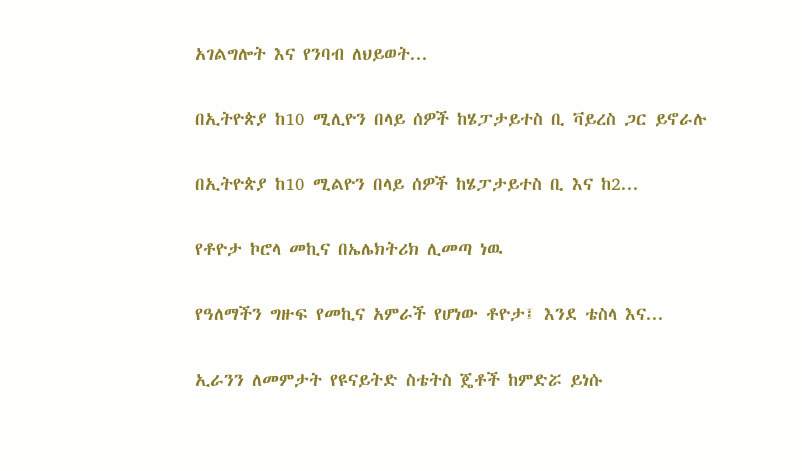አገልግሎት እና የንባብ ለህይወት...

በኢትዮጵያ ከ10 ሚሊዮን በላይ ሰዎች ከሄፓታይተስ ቢ ቫይረስ ጋር ይኖራሉ

በኢትዮጵያ ከ10 ሚልዮን በላይ ሰዎች ከሄፓታይተስ ቢ እና ከ2...

የቶዮታ ኮሮላ መኪና በኤሌክትሪክ ሊመጣ ነዉ

የዓለማችን ግዙፍ የመኪና አምራች የሆነው ቶዮታ፤ እንደ ቴስላ እና...

ኢራንን ለመምታት የዩናይትድ ስቴትስ ጄቶች ከምድሯ ይነሱ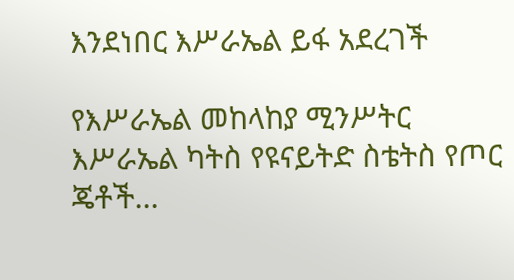እንደነበር እሥራኤል ይፋ አደረገች

የእሥራኤል መከላከያ ሚንሥትር እሥራኤል ካትስ የዩናይትድ ስቴትስ የጦር ጄቶች...